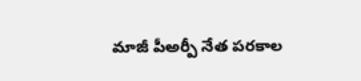మాజీ పీఅర్పీ నేత పరకాల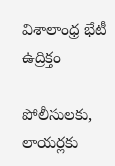విశాలాంధ్ర భేటీ ఉద్రిక్తం

పోలీసులకు, లాయర్లకు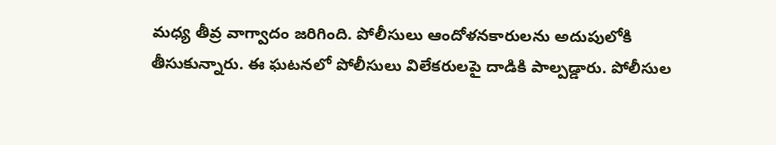మధ్య తీవ్ర వాగ్వాదం జరిగింది. పోలీసులు ఆందోళనకారులను అదుపులోకి తీసుకున్నారు. ఈ ఘటనలో పోలీసులు విలేకరులపై దాడికి పాల్పడ్డారు. పోలీసుల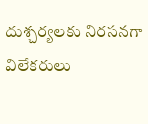దుశ్చర్యలకు నిరసనగా విలేకరులు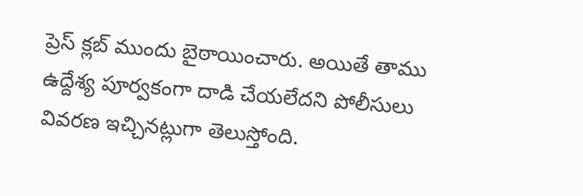ప్రెస్ క్లబ్ ముందు బైఠాయించారు. అయితే తాము ఉద్దేశ్య పూర్వకంగా దాడి చేయలేదని పోలీసులు వివరణ ఇచ్చినట్లుగా తెలుస్తోంది.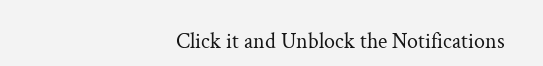Click it and Unblock the Notifications